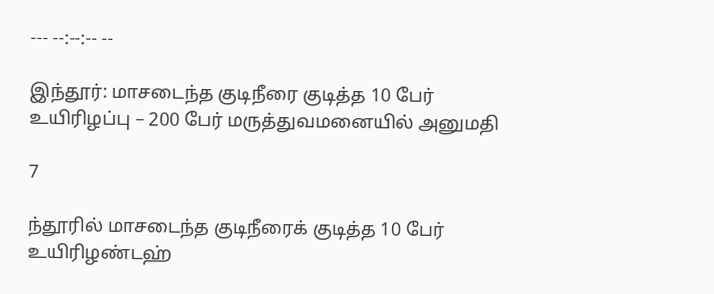--- --:--:-- --

இந்தூர்: மாசடைந்த குடிநீரை குடித்த 10 பேர் உயிரிழப்பு – 200 பேர் மருத்துவமனையில் அனுமதி

7

ந்தூரில் மாசடைந்த குடிநீரைக் குடித்த 10 பேர் உயிரிழண்டஹ்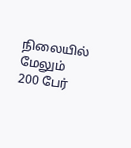நிலையில் மேலும் 200 பேர்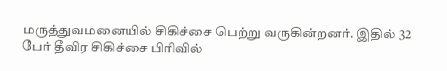மருத்துவமனையில் சிகிச்சை பெற்று வருகின்றனர். இதில் 32 பேர் தீவிர சிகிச்சை பிரிவில்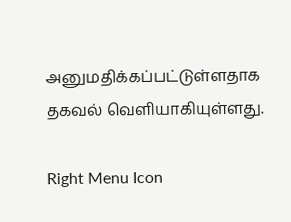அனுமதிக்கப்பட்டுள்ளதாக தகவல் வெளியாகியுள்ளது.

Right Menu Icon